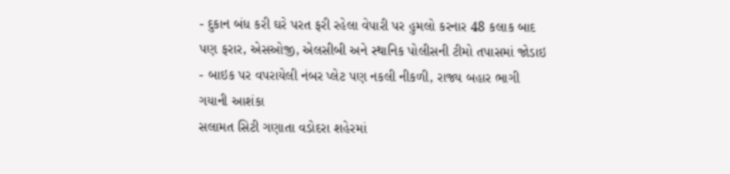- દુકાન બંધ કરી ઘરે પરત ફરી રહેલા વેપારી પર હુમલો કરનાર 48 કલાક બાદ પણ ફરાર, એસઓજી, એલસીબી અને સ્થાનિક પોલીસની ટીમો તપાસમાં જોડાઇ
- બાઇક પર વપરાયેલી નંબર પ્લેટ પણ નકલી નીકળી, રાજ્ય બહાર ભાગી ગયાની આશંકા
સલામત સિટી ગણાતા વડોદરા શહેરમાં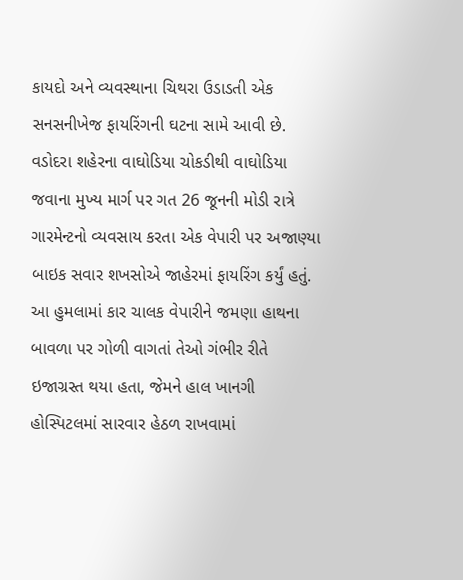કાયદો અને વ્યવસ્થાના ચિથરા ઉડાડતી એક સનસનીખેજ ફાયરિંગની ઘટના સામે આવી છે. વડોદરા શહેરના વાઘોડિયા ચોકડીથી વાઘોડિયા જવાના મુખ્ય માર્ગ પર ગત 26 જૂનની મોડી રાત્રે ગારમેન્ટનો વ્યવસાય કરતા એક વેપારી પર અજાણ્યા બાઇક સવાર શખસોએ જાહેરમાં ફાયરિંગ કર્યું હતું. આ હુમલામાં કાર ચાલક વેપારીને જમણા હાથના બાવળા પર ગોળી વાગતાં તેઓ ગંભીર રીતે ઇજાગ્રસ્ત થયા હતા, જેમને હાલ ખાનગી હોસ્પિટલમાં સારવાર હેઠળ રાખવામાં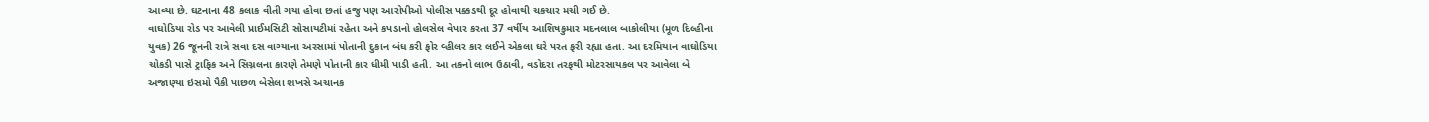આવ્યા છે. ઘટનાના 48 કલાક વીતી ગયા હોવા છતાં હજુ પણ આરોપીઓ પોલીસ પક્કડથી દૂર હોવાથી ચકચાર મચી ગઈ છે.
વાઘોડિયા રોડ પર આવેલી પ્રાઈમસિટી સોસાયટીમાં રહેતા અને કપડાનો હોલસેલ વેપાર કરતા 37 વર્ષીય આશિષકુમાર મદનલાલ બાકોલીયા (મૂળ દિલ્હીના યુવક) 26 જૂનની રાત્રે સવા દસ વાગ્યાના અરસામાં પોતાની દુકાન બંધ કરી ફોર વ્હીલર કાર લઈને એકલા ઘરે પરત ફરી રહ્યા હતા. આ દરમિયાન વાઘોડિયા ચોકડી પાસે ટ્રાફિક અને સિગ્નલના કારણે તેમણે પોતાની કાર ધીમી પાડી હતી. આ તકનો લાભ ઉઠાવી, વડોદરા તરફથી મોટરસાયકલ પર આવેલા બે અજાણ્યા ઇસમો પૈકી પાછળ બેસેલા શખસે અચાનક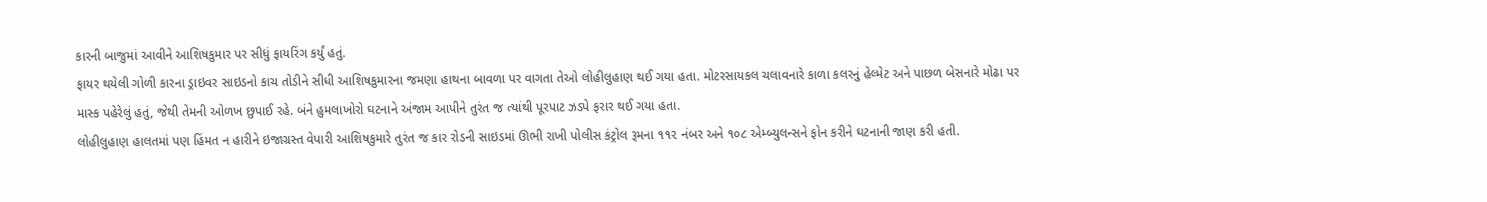કારની બાજુમાં આવીને આશિષકુમાર પર સીધું ફાયરિંગ કર્યું હતું.
ફાયર થયેલી ગોળી કારના ડ્રાઇવર સાઇડનો કાચ તોડીને સીધી આશિષકુમારના જમણા હાથના બાવળા પર વાગતા તેઓ લોહીલુહાણ થઈ ગયા હતા. મોટરસાયકલ ચલાવનારે કાળા કલરનું હેલ્મેટ અને પાછળ બેસનારે મોઢા પર માસ્ક પહેરેલું હતું, જેથી તેમની ઓળખ છુપાઈ રહે. બંને હુમલાખોરો ઘટનાને અંજામ આપીને તુરંત જ ત્યાંથી પૂરપાટ ઝડપે ફરાર થઈ ગયા હતા.
લોહીલુહાણ હાલતમાં પણ હિંમત ન હારીને ઇજાગ્રસ્ત વેપારી આશિષકુમારે તુરંત જ કાર રોડની સાઇડમાં ઊભી રાખી પોલીસ કંટ્રોલ રૂમના ૧૧૨ નંબર અને ૧૦૮ એમ્બ્યુલન્સને ફોન કરીને ઘટનાની જાણ કરી હતી.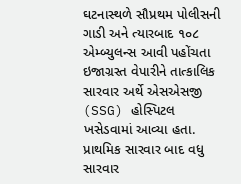ઘટનાસ્થળે સૌપ્રથમ પોલીસની ગાડી અને ત્યારબાદ ૧૦૮ એમ્બ્યુલન્સ આવી પહોંચતા ઇજાગ્રસ્ત વેપારીને તાત્કાલિક સારવાર અર્થે એસએસજી (SSG) હોસ્પિટલ ખસેડવામાં આવ્યા હતા. પ્રાથમિક સારવાર બાદ વધુ સારવાર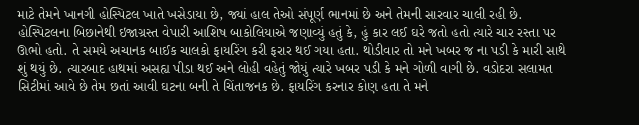માટે તેમને ખાનગી હોસ્પિટલ ખાતે ખસેડાયા છે, જ્યાં હાલ તેઓ સંપૂર્ણ ભાનમાં છે અને તેમની સારવાર ચાલી રહી છે.
હોસ્પિટલના બિછાનેથી ઇજાગ્રસ્ત વેપારી આશિષ બાકોલિયાએ જણાવ્યું હતું કે, હું કાર લઈ ઘરે જતો હતો ત્યારે ચાર રસ્તા પર ઊભો હતો. તે સમયે અચાનક બાઈક ચાલકો ફાયરિંગ કરી ફરાર થઈ ગયા હતા. થોડીવાર તો મને ખબર જ ના પડી કે મારી સાથે શું થયું છે. ત્યારબાદ હાથમાં અસહ્ય પીડા થઈ અને લોહી વહેતું જોયું ત્યારે ખબર પડી કે મને ગોળી વાગી છે. વડોદરા સલામત સિટીમાં આવે છે તેમ છતાં આવી ઘટના બની તે ચિંતાજનક છે. ફાયરિંગ કરનાર કોણ હતા તે મને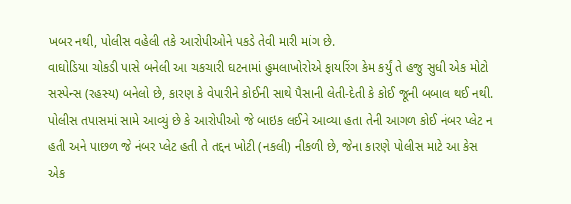ખબર નથી, પોલીસ વહેલી તકે આરોપીઓને પકડે તેવી મારી માંગ છે.
વાઘોડિયા ચોકડી પાસે બનેલી આ ચકચારી ઘટનામાં હુમલાખોરોએ ફાયરિંગ કેમ કર્યું તે હજુ સુધી એક મોટો સસ્પેન્સ (રહસ્ય) બનેલો છે, કારણ કે વેપારીને કોઈની સાથે પૈસાની લેતી-દેતી કે કોઈ જૂની બબાલ થઈ નથી. પોલીસ તપાસમાં સામે આવ્યું છે કે આરોપીઓ જે બાઇક લઈને આવ્યા હતા તેની આગળ કોઈ નંબર પ્લેટ ન હતી અને પાછળ જે નંબર પ્લેટ હતી તે તદ્દન ખોટી (નકલી) નીકળી છે, જેના કારણે પોલીસ માટે આ કેસ એક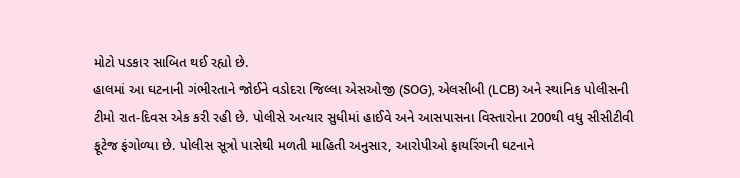મોટો પડકાર સાબિત થઈ રહ્યો છે.
હાલમાં આ ઘટનાની ગંભીરતાને જોઈને વડોદરા જિલ્લા એસઓજી (SOG), એલસીબી (LCB) અને સ્થાનિક પોલીસની ટીમો રાત-દિવસ એક કરી રહી છે. પોલીસે અત્યાર સુધીમાં હાઈવે અને આસપાસના વિસ્તારોના 200થી વધુ સીસીટીવી ફૂટેજ ફંગોળ્યા છે. પોલીસ સૂત્રો પાસેથી મળતી માહિતી અનુસાર, આરોપીઓ ફાયરિંગની ઘટનાને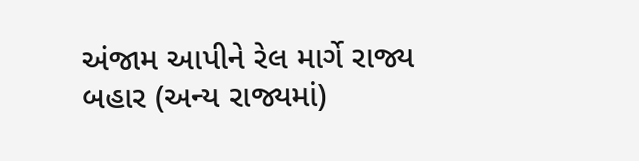અંજામ આપીને રેલ માર્ગે રાજ્ય બહાર (અન્ય રાજ્યમાં)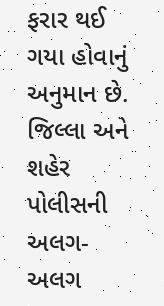ફરાર થઈ ગયા હોવાનું અનુમાન છે. જિલ્લા અને શહેર પોલીસની અલગ-અલગ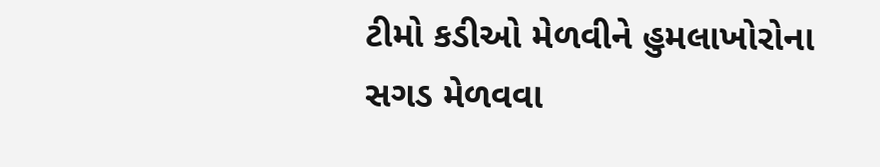ટીમો કડીઓ મેળવીને હુમલાખોરોના સગડ મેળવવા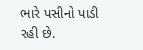ભારે પસીનો પાડી રહી છે.